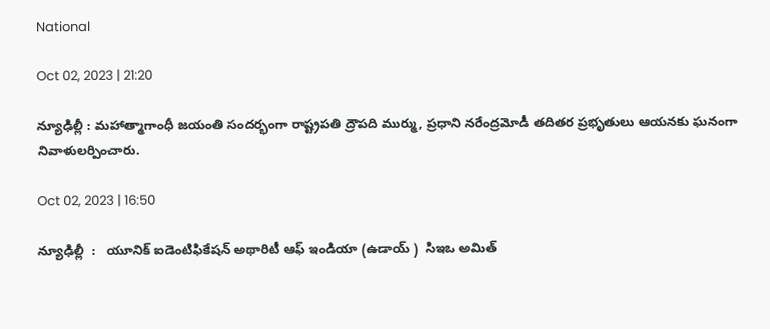National

Oct 02, 2023 | 21:20

న్యూఢిల్లీ : మహాత్మాగాంధీ జయంతి సందర్భంగా రాష్ట్రపతి ద్రౌపది ముర్ము, ప్రధాని నరేంద్రమోడీ తదితర ప్రభృతులు ఆయనకు ఘనంగా నివాళులర్పించారు.

Oct 02, 2023 | 16:50

న్యూఢిల్లీ  :   యూనిక్‌ ఐడెంటిఫికేషన్‌ అథారిటీ ఆఫ్‌ ఇండియా (ఉడాయ్ )  సిఇఒ అమిత్‌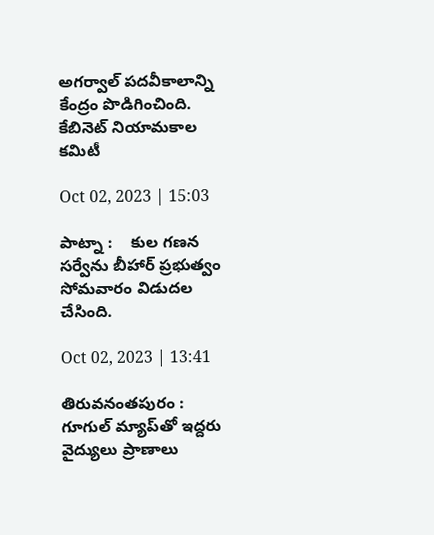అగర్వాల్‌ పదవీకాలాన్ని కేంద్రం పొడిగించింది.  కేబినెట్‌ నియామకాల కమిటీ

Oct 02, 2023 | 15:03

పాట్నా :    కుల గణన  సర్వేను బీహార్‌ ప్రభుత్వం సోమవారం విడుదల చేసింది.

Oct 02, 2023 | 13:41

తిరువనంతపురం :   గూగుల్‌ మ్యాప్‌తో ఇద్దరు వైద్యులు ప్రాణాలు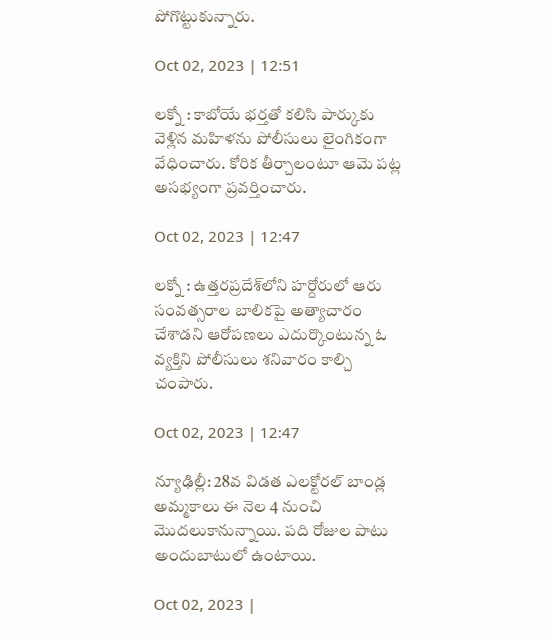పోగొట్టుకున్నారు.

Oct 02, 2023 | 12:51

లక్నో : కాబోయే భర్తతో కలిసి పార్కుకు వెళ్లిన మహిళను పోలీసులు లైంగికంగా వేధించారు. కోరిక తీర్చాలంటూ ఆమె పట్ల అసభ్యంగా ప్రవర్తించారు.

Oct 02, 2023 | 12:47

లక్నో : ఉత్తరప్రదేశ్‌లోని హర్దోరులో ఆరు సంవత్సరాల బాలికపై అత్యాచారం చేశాడని ఆరోపణలు ఎదుర్కొంటున్న ఓ వ్యక్తిని పోలీసులు శనివారం కాల్చి చంపారు.

Oct 02, 2023 | 12:47

న్యూఢిల్లీ: 28వ విడత ఎలక్టోరల్‌ బాండ్ల అమ్మకాలు ఈ నెల 4 నుంచి మొదలుకానున్నాయి. పది రోజుల పాటు అందుబాటులో ఉంటాయి.

Oct 02, 2023 |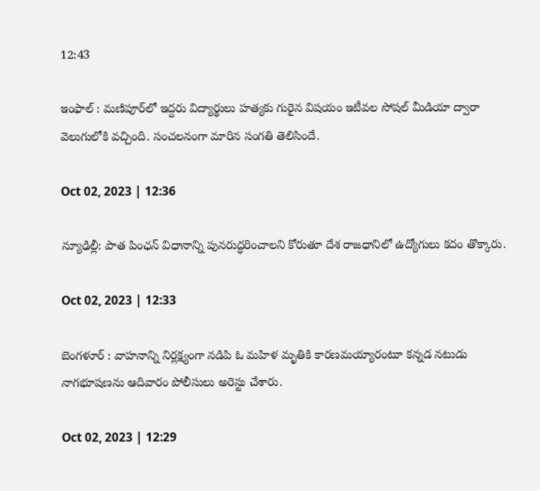12:43

ఇంఫాల్‌ : మణిపూర్‌లో ఇద్దరు విద్యార్థులు హత్యకు గురైన విషయం ఇటీవల సోషల్‌ మీడియా ద్వారా వెలుగులోకి వచ్చింది. సంచలనంగా మారిన సంగతి తెలిసిందే.

Oct 02, 2023 | 12:36

న్యూఢిల్లీ: పాత పింఛన్‌ విధానాన్ని పునరుద్ధరించాలని కోరుతూ దేశ రాజధానిలో ఉద్యోగులు కదం తొక్కారు.

Oct 02, 2023 | 12:33

బెంగళూర్‌ : వాహనాన్ని నిర్లక్ష్యంగా నడిపి ఓ మహిళ మృతికి కారణమయ్యారంటూ కన్నడ నటుడు నాగభూషణను ఆదివారం పోలీసులు అరెస్టు చేశారు.

Oct 02, 2023 | 12:29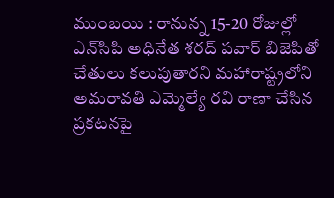ముంబయి : రానున్న 15-20 రోజుల్లో ఎన్‌సిపి అధినేత శరద్‌ పవార్‌ బిజెపితో చేతులు కలుపుతారని మహారాష్ట్రలోని అమరావతి ఎమ్మెల్యే రవి రాణా చేసిన ప్రకటనపై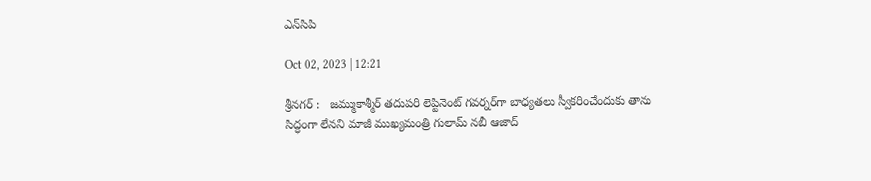ఎన్‌సిపి

Oct 02, 2023 | 12:21

శ్రీనగర్‌ :   జమ్ముకాశ్మీర్‌ తదుపరి లెప్టినెంట్‌ గవర్నర్‌గా బాధ్యతలు స్వీకరించేందుకు తాను సిద్ధంగా లేనని మాజీ ముఖ్యమంత్రి గులామ్‌ నబీ ఆజాద్‌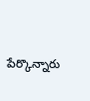పేర్కొన్నారు